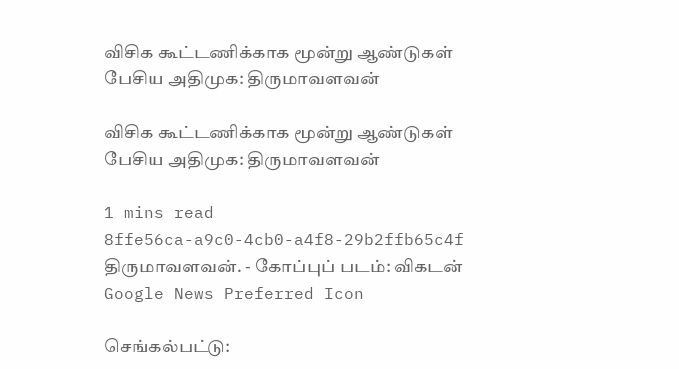விசிக கூட்டணிக்காக மூன்று ஆண்டுகள் பேசிய அதிமுக: திருமாவளவன்

விசிக கூட்டணிக்காக மூன்று ஆண்டுகள் பேசிய அதிமுக: திருமாவளவன்

1 mins read
8ffe56ca-a9c0-4cb0-a4f8-29b2ffb65c4f
திருமாவளவன். - கோப்புப் படம்: விகடன்
Google News Preferred Icon

செங்கல்பட்டு: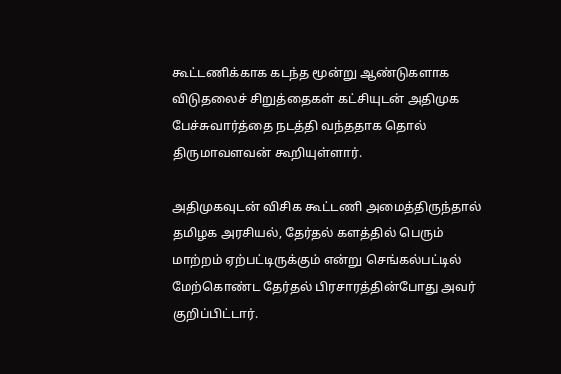கூட்டணிக்காக கடந்த மூன்று ஆண்டுகளாக விடுதலைச் சிறுத்தைகள் கட்சியுடன் அதிமுக பேச்சுவார்த்தை நடத்தி வந்ததாக தொல் திருமாவளவன் கூறியுள்ளார்.

அதிமுகவுடன் விசிக கூட்டணி அமைத்திருந்தால் தமிழக அரசியல், தேர்தல் களத்தில் பெரும் மாற்றம் ஏற்பட்டிருக்கும் என்று செங்கல்பட்டில் மேற்கொண்ட தேர்தல் பிரசாரத்தின்போது அவர் குறிப்பிட்டார்.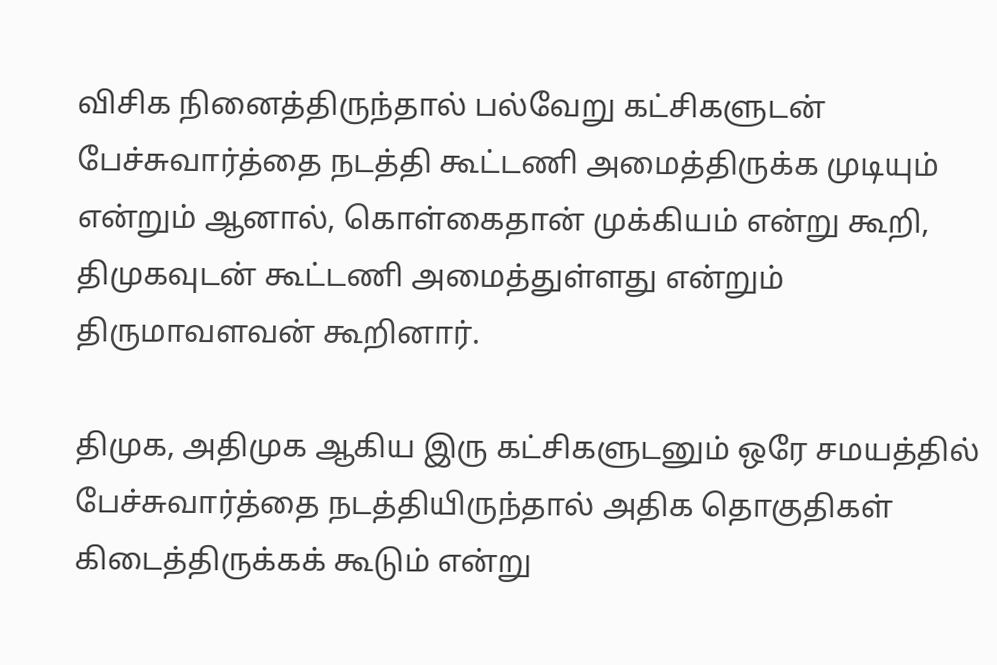விசிக நினைத்திருந்தால் பல்வேறு கட்சிகளுடன் பேச்சுவார்த்தை நடத்தி கூட்டணி அமைத்திருக்க முடியும் என்றும் ஆனால், கொள்கைதான் முக்கியம் என்று கூறி, திமுகவுடன் கூட்டணி அமைத்துள்ளது என்றும் திருமாவளவன் கூறினார்.

திமுக, அதிமுக ஆகிய இரு கட்சிகளுடனும் ஒரே சமயத்தில் பேச்சுவார்த்தை நடத்தியிருந்தால் அதிக தொகுதிகள் கிடைத்திருக்கக் கூடும் என்று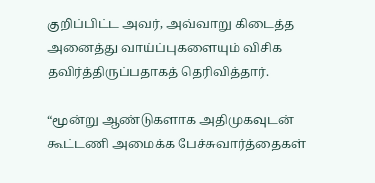குறிப்பிட்ட அவர், அவ்வாறு கிடைத்த அனைத்து வாய்ப்புகளையும் விசிக தவிர்த்திருப்பதாகத் தெரிவித்தார்.

“மூன்று ஆண்டுகளாக அதிமுகவுடன் கூட்டணி அமைக்க பேச்சுவார்த்தைகள்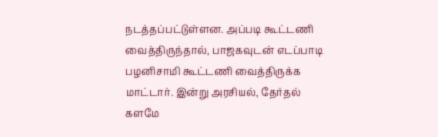நடத்தப்பட்டுள்ளன. அப்படி கூட்டணி வைத்திருந்தால், பாஜகவுடன் எடப்பாடி பழனிசாமி கூட்டணி வைத்திருக்க மாட்டார். இன்று அரசியல், தேர்தல் களமே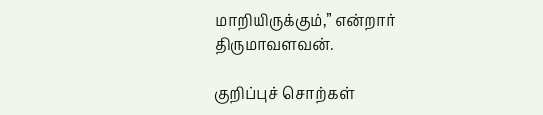மாறியிருக்கும்,” என்றார் திருமாவளவன்.

குறிப்புச் சொற்கள்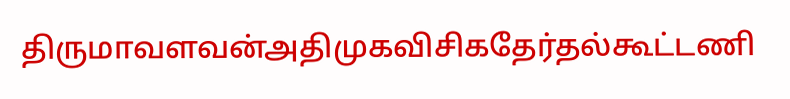திருமாவளவன்அதிமுகவிசிகதேர்தல்கூட்டணி